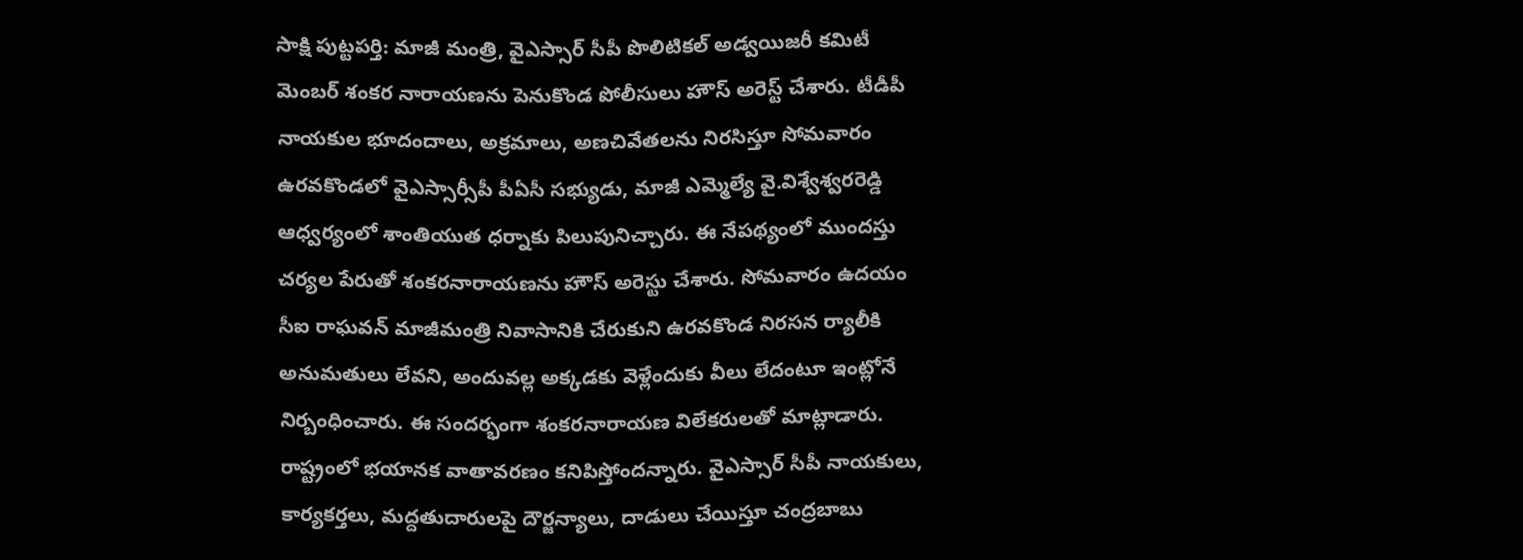సాక్షి పుట్టపర్తి: మాజీ మంత్రి, వైఎస్సార్ సీపీ పొలిటికల్ అడ్వయిజరీ కమిటీ మెంబర్ శంకర నారాయణను పెనుకొండ పోలీసులు హౌస్ అరెస్ట్ చేశారు. టీడీపీ నాయకుల భూదందాలు, అక్రమాలు, అణచివేతలను నిరసిస్తూ సోమవారం ఉరవకొండలో వైఎస్సార్సీపీ పీఏసీ సభ్యుడు, మాజీ ఎమ్మెల్యే వై.విశ్వేశ్వరరెడ్డి ఆధ్వర్యంలో శాంతియుత ధర్నాకు పిలుపునిచ్చారు. ఈ నేపథ్యంలో ముందస్తు చర్యల పేరుతో శంకరనారాయణను హౌస్ అరెస్టు చేశారు. సోమవారం ఉదయం సీఐ రాఘవన్ మాజీమంత్రి నివాసానికి చేరుకుని ఉరవకొండ నిరసన ర్యాలీకి అనుమతులు లేవని, అందువల్ల అక్కడకు వెళ్లేందుకు వీలు లేదంటూ ఇంట్లోనే నిర్బంధించారు. ఈ సందర్భంగా శంకరనారాయణ విలేకరులతో మాట్లాడారు. రాష్ట్రంలో భయానక వాతావరణం కనిపిస్తోందన్నారు. వైఎస్సార్ సీపీ నాయకులు, కార్యకర్తలు, మద్దతుదారులపై దౌర్జన్యాలు, దాడులు చేయిస్తూ చంద్రబాబు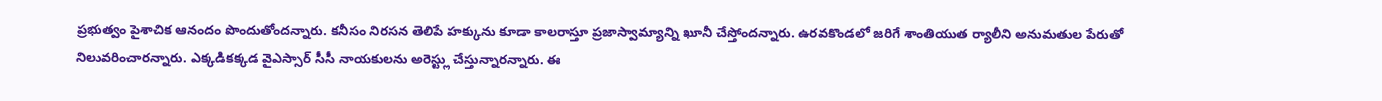ప్రభుత్వం పైశాచిక ఆనందం పొందుతోందన్నారు. కనీసం నిరసన తెలిపే హక్కును కూడా కాలరాస్తూ ప్రజాస్వామ్యాన్ని ఖూనీ చేస్తోందన్నారు. ఉరవకొండలో జరిగే శాంతియుత ర్యాలీని అనుమతుల పేరుతో నిలువరించారన్నారు. ఎక్కడికక్కడ వైఎస్సార్ సీసీ నాయకులను అరెస్ట్లు చేస్తున్నారన్నారు. ఈ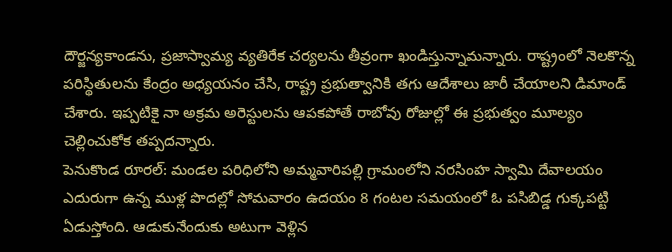దౌర్జన్యకాండను, ప్రజాస్వామ్య వ్యతిరేక చర్యలను తీవ్రంగా ఖండిస్తున్నామన్నారు. రాష్ట్రంలో నెలకొన్న పరిస్థితులను కేంద్రం అధ్యయనం చేసి, రాష్ట్ర ప్రభుత్వానికి తగు ఆదేశాలు జారీ చేయాలని డిమాండ్ చేశారు. ఇప్పటికై నా అక్రమ అరెస్టులను ఆపకపోతే రాబోవు రోజుల్లో ఈ ప్రభుత్వం మూల్యం చెల్లించుకోక తప్పదన్నారు.
పెనుకొండ రూరల్: మండల పరిధిలోని అమ్మవారిపల్లి గ్రామంలోని నరసింహ స్వామి దేవాలయం ఎదురుగా ఉన్న ముళ్ల పొదల్లో సోమవారం ఉదయం 8 గంటల సమయంలో ఓ పసిబిడ్డ గుక్కపట్టి ఏడుస్తోంది. ఆడుకునేందుకు అటుగా వెళ్లిన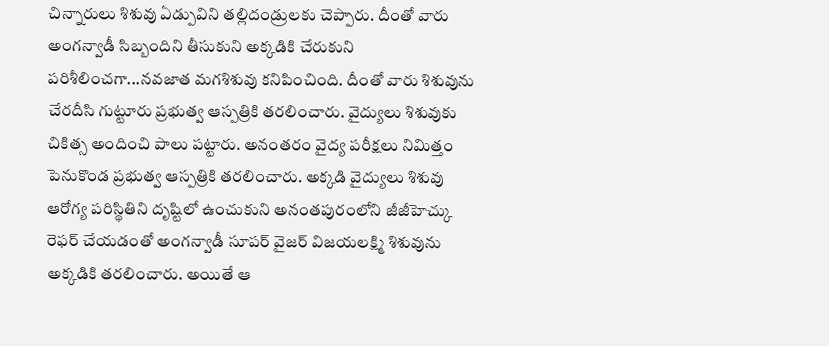చిన్నారులు శిశువు ఏడ్పువిని తల్లిదండ్రులకు చెప్పారు. దీంతో వారు అంగన్వాడీ సిబ్బందిని తీసుకుని అక్కడికి చేరుకుని పరిశీలించగా...నవజాత మగశిశువు కనిపించింది. దీంతో వారు శిశువును చేరదీసి గుట్టూరు ప్రభుత్వ ఆస్పత్రికి తరలించారు. వైద్యులు శిశువుకు చికిత్స అందించి పాలు పట్టారు. అనంతరం వైద్య పరీక్షలు నిమిత్తం పెనుకొండ ప్రభుత్వ ఆస్పత్రికి తరలించారు. అక్కడి వైద్యులు శిశువు ఆరోగ్య పరిస్థితిని దృష్టిలో ఉంచుకుని అనంతపురంలోని జీజీహెచ్కు రెఫర్ చేయడంతో అంగన్వాడీ సూపర్ వైజర్ విజయలక్ష్మి శిశువును అక్కడికి తరలించారు. అయితే ఆ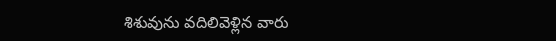శిశువును వదిలివెళ్లిన వారు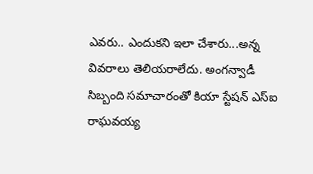ఎవరు.. ఎందుకని ఇలా చేశారు...అన్న వివరాలు తెలియరాలేదు. అంగన్వాడీ సిబ్బంది సమాచారంతో కియా స్టేషన్ ఎస్ఐ రాఘవయ్య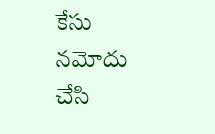కేసు నమోదు చేసి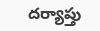దర్యాప్తు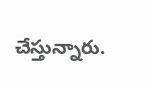చేస్తున్నారు.